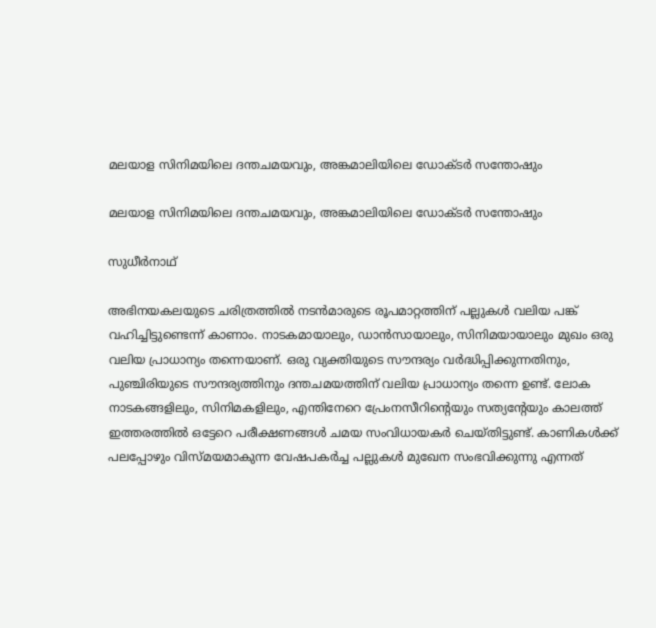മലയാള സിനിമയിലെ ദന്തചമയവും, അങ്കമാലിയിലെ ഡോക്ടര്‍ സന്തോഷും

മലയാള സിനിമയിലെ ദന്തചമയവും, അങ്കമാലിയിലെ ഡോക്ടര്‍ സന്തോഷും

സുധീര്‍നാഥ്

അഭിനയകലയുടെ ചരിത്രത്തില്‍ നടന്‍മാരുടെ രൂപമാറ്റത്തിന് പല്ലുകള്‍ വലിയ പങ്ക് വഹിച്ചിട്ടുണ്ടെന്ന് കാണാം. നാടകമായാലും, ഡാന്‍സായാലും, സിനിമയായാലും മുഖം ഒരു വലിയ പ്രാധാന്യം തന്നെയാണ്. ഒരു വ്യക്തിയുടെ സൗന്ദര്യം വര്‍ദ്ധിപ്പിക്കുന്നതിനും, പുഞ്ചിരിയുടെ സൗന്ദര്യത്തിനും ദന്തചമയത്തിന് വലിയ പ്രാധാന്യം തന്നെ ഉണ്ട്. ലോക നാടകങ്ങളിലും, സിനിമകളിലും, എന്തിനേറെ പ്രേംനസീറിന്‍റെയും സത്യന്‍റേയും കാലത്ത് ഇത്തരത്തില്‍ ഒട്ടേറെ പരീക്ഷണങ്ങള്‍ ചമയ സംവിധായകര്‍ ചെയ്തിട്ടുണ്ട്. കാണികള്‍ക്ക് പലപ്പോഴും വിസ്മയമാകുന്ന വേഷപകര്‍ച്ച പല്ലുകള്‍ മുഖേന സംഭവിക്കുന്നു എന്നത്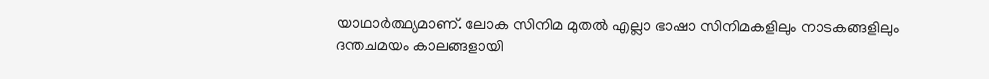യാഥാര്‍ത്ഥ്യമാണ്. ലോക സിനിമ മുതല്‍ എല്ലാ ഭാഷാ സിനിമകളിലും നാടകങ്ങളിലും ദന്തചമയം കാലങ്ങളായി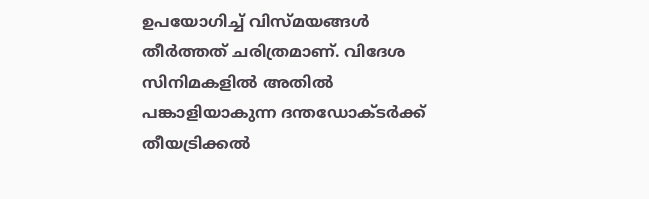ഉപയോഗിച്ച് വിസ്മയങ്ങള്‍ തീര്‍ത്തത് ചരിത്രമാണ്. വിദേശ സിനിമകളില്‍ അതില്‍ പങ്കാളിയാകുന്ന ദന്തഡോക്ടര്‍ക്ക് തീയട്രിക്കല്‍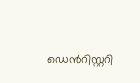ഡെന്‍റിസ്റ്ററി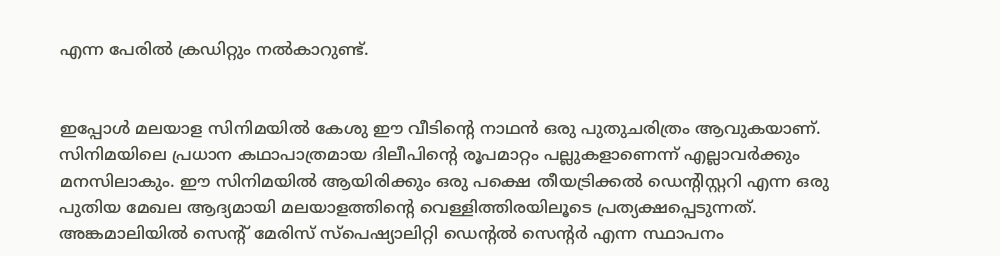എന്ന പേരില്‍ ക്രഡിറ്റും നല്‍കാറുണ്ട്.


ഇപ്പോള്‍ മലയാള സിനിമയില്‍ കേശു ഈ വീടിന്‍റെ നാഥന്‍ ഒരു പുതുചരിത്രം ആവുകയാണ്. സിനിമയിലെ പ്രധാന കഥാപാത്രമായ ദിലീപിന്‍റെ രൂപമാറ്റം പല്ലുകളാണെന്ന് എല്ലാവര്‍ക്കും മനസിലാകും. ഈ സിനിമയില്‍ ആയിരിക്കും ഒരു പക്ഷെ തീയട്രിക്കല്‍ ഡെന്‍റിസ്റ്ററി എന്ന ഒരു പുതിയ മേഖല ആദ്യമായി മലയാളത്തിന്‍റെ വെള്ളിത്തിരയിലൂടെ പ്രത്യക്ഷപ്പെടുന്നത്. അങ്കമാലിയില്‍ സെന്‍റ് മേരിസ് സ്പെഷ്യാലിറ്റി ഡെന്‍റല്‍ സെന്‍റര്‍ എന്ന സ്ഥാപനം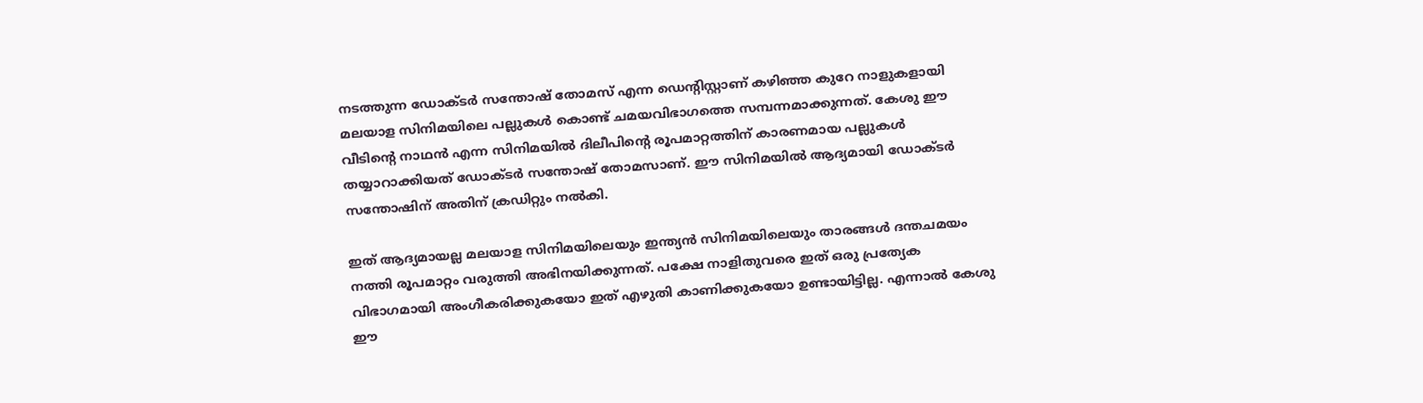നടത്തുന്ന ഡോക്ടര്‍ സന്തോഷ് തോമസ് എന്ന ഡെന്‍റിസ്റ്റാണ് കഴിഞ്ഞ കുറേ നാളുകളായി മലയാള സിനിമയിലെ പല്ലുകള്‍ കൊണ്ട് ചമയവിഭാഗത്തെ സമ്പന്നമാക്കുന്നത്. കേശു ഈ വീടിന്‍റെ നാഥന്‍ എന്ന സിനിമയില്‍ ദിലീപിന്‍റെ രൂപമാറ്റത്തിന് കാരണമായ പല്ലുകള്‍ തയ്യാറാക്കിയത് ഡോക്ടര്‍ സന്തോഷ് തോമസാണ്. ഈ സിനിമയില്‍ ആദ്യമായി ഡോക്ടര്‍ സന്തോഷിന് അതിന് ക്രഡിറ്റും നല്‍കി.

ഇത് ആദ്യമായല്ല മലയാള സിനിമയിലെയും ഇന്ത്യന്‍ സിനിമയിലെയും താരങ്ങള്‍ ദന്തചമയം നത്തി രൂപമാറ്റം വരുത്തി അഭിനയിക്കുന്നത്. പക്ഷേ നാളിതുവരെ ഇത് ഒരു പ്രത്യേക വിഭാഗമായി അംഗീകരിക്കുകയോ ഇത് എഴുതി കാണിക്കുകയോ ഉണ്ടായിട്ടില്ല. എന്നാല്‍ കേശു ഈ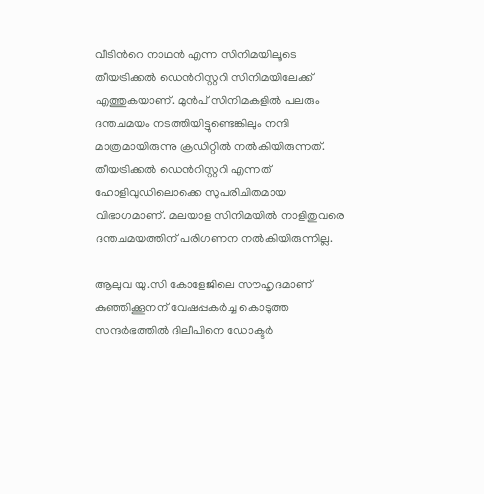വീടിന്‍റെ നാഥന്‍ എന്ന സിനിമയിലൂടെ തീയട്രിക്കല്‍ ഡെന്‍റിസ്റ്ററി സിനിമയിലേക്ക് എത്തുകയാണ്. മുന്‍പ് സിനിമകളില്‍ പലരും ദന്തചമയം നടത്തിയിട്ടുണ്ടെങ്കിലും നന്ദി മാത്രമായിരുന്നു ക്രഡിറ്റില്‍ നല്‍കിയിരുന്നത്. തീയട്രിക്കല്‍ ഡെന്‍റിസ്റ്ററി എന്നത് ഹോളിവുഡിലൊക്കെ സുപരിചിതമായ വിഭാഗമാണ്. മലയാള സിനിമയില്‍ നാളിതുവരെ ദന്തചമയത്തിന് പരിഗണന നല്‍കിയിരുന്നില്ല.

ആലുവ യു.സി കോളേജിലെ സൗഹൃദമാണ് കുഞ്ഞിക്കൂനന് വേഷപ്പകര്‍ച്ച കൊടുത്ത സന്ദര്‍ഭത്തില്‍ ദിലീപിനെ ഡോക്ടര്‍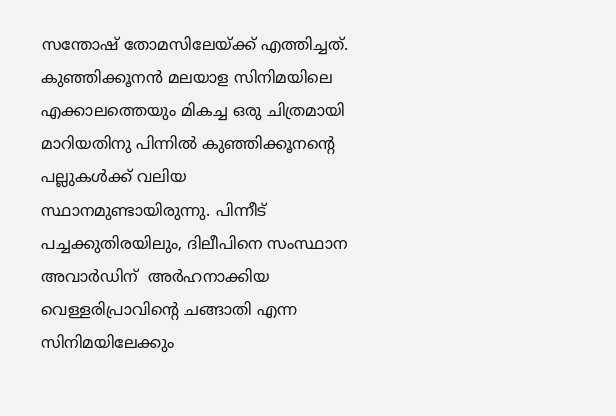സന്തോഷ് തോമസിലേയ്ക്ക് എത്തിച്ചത്. കുഞ്ഞിക്കൂനന്‍ മലയാള സിനിമയിലെ എക്കാലത്തെയും മികച്ച ഒരു ചിത്രമായി മാറിയതിനു പിന്നില്‍ കുഞ്ഞിക്കൂനന്‍റെ പല്ലുകള്‍ക്ക് വലിയ സ്ഥാനമുണ്ടായിരുന്നു. പിന്നീട് പച്ചക്കുതിരയിലും, ദിലീപിനെ സംസ്ഥാന അവാര്‍ഡിന്  അര്‍ഹനാക്കിയ വെള്ളരിപ്രാവിന്‍റെ ചങ്ങാതി എന്ന സിനിമയിലേക്കും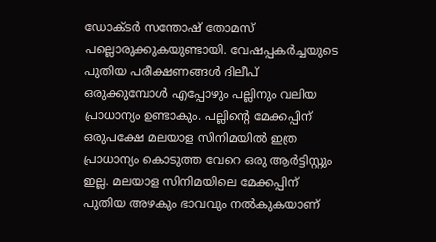ഡോക്ടര്‍ സന്തോഷ് തോമസ് പല്ലൊരുക്കുകയുണ്ടായി. വേഷപ്പകര്‍ച്ചയുടെ പുതിയ പരീക്ഷണങ്ങള്‍ ദിലീപ് ഒരുക്കുമ്പോള്‍ എപ്പോഴും പല്ലിനും വലിയ പ്രാധാന്യം ഉണ്ടാകും. പല്ലിന്‍റെ മേക്കപ്പിന് ഒരുപക്ഷേ മലയാള സിനിമയില്‍ ഇത്ര പ്രാധാന്യം കൊടുത്ത വേറെ ഒരു ആര്‍ട്ടിസ്റ്റും ഇല്ല. മലയാള സിനിമയിലെ മേക്കപ്പിന് പുതിയ അഴകും ഭാവവും നല്‍കുകയാണ്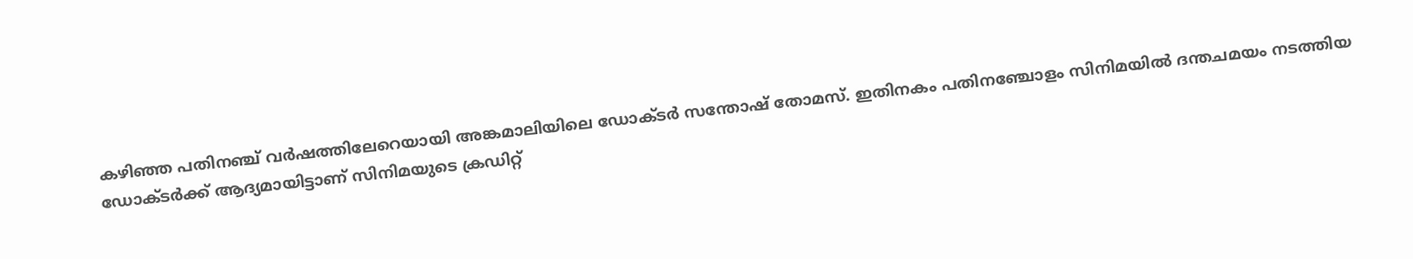കഴിഞ്ഞ പതിനഞ്ച് വര്‍ഷത്തിലേറെയായി അങ്കമാലിയിലെ ഡോക്ടര്‍ സന്തോഷ് തോമസ്. ഇതിനകം പതിനഞ്ചോളം സിനിമയില്‍ ദന്തചമയം നടത്തിയ ഡോക്ടര്‍ക്ക് ആദ്യമായിട്ടാണ് സിനിമയുടെ ക്രഡിറ്റ്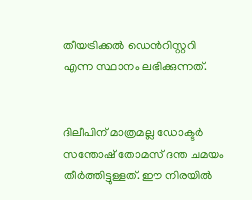തീയട്രിക്കല്‍ ഡെന്‍റിസ്റ്ററി എന്ന സ്ഥാനം ലഭിക്കുന്നത്.


ദിലീപിന് മാത്രമല്ല ഡോക്ടര്‍ സന്തോഷ് തോമസ് ദന്ത ചമയം തീര്‍ത്തിട്ടുള്ളത്. ഈ നിരയില്‍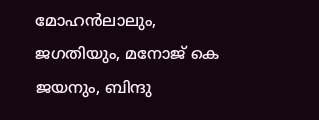മോഹന്‍ലാലും, ജഗതിയും, മനോജ് കെ ജയനും, ബിന്ദു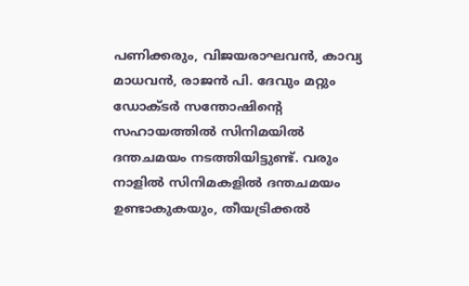പണിക്കരും, വിജയരാഘവന്‍, കാവ്യ മാധവന്‍, രാജന്‍ പി. ദേവും മറ്റും ഡോക്ടര്‍ സന്തോഷിന്‍റെ സഹായത്തില്‍ സിനിമയില്‍ ദന്തചമയം നടത്തിയിട്ടുണ്ട്. വരും നാളില്‍ സിനിമകളില്‍ ദന്തചമയം ഉണ്ടാകുകയും, തീയട്രിക്കല്‍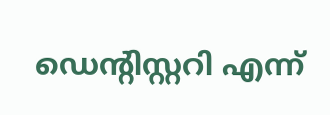ഡെന്‍റിസ്റ്ററി എന്ന്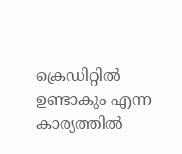ക്രെഡിറ്റില്‍ ഉണ്ടാകും എന്ന കാര്യത്തില്‍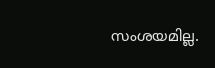സംശയമില്ല.